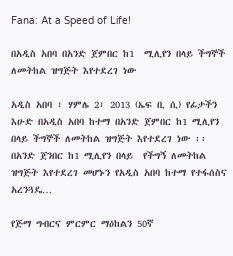Fana: At a Speed of Life!

በአዲስ አበባ በአንድ ጀምበር ከ1  ሚሊየን በላይ ችግኞች ለመትከል ዝግጅት እየተደረገ ነው

አዲስ አበባ ፣ ሃምሌ 2፣ 2013 (ኤፍ ቢ ሲ) የፊታችን እሁድ በአዲስ አበባ ከተማ በአንድ ጀምበር ከ1 ሚሊየን በላይ ችግኞች ለመትከል ዝግጅት እየተደረገ ነው ፡፡ በአንድ ጀንበር ከ1 ሚሊየን በላይ  የችግኝ ለመትከል ዝግጅት እየተደረገ መሆኑን የአዲስ አበባ ከተማ የተፋሰስና አረንጓዴ…

የጅማ ግብርና ምርምር ማዕከልን 50ኛ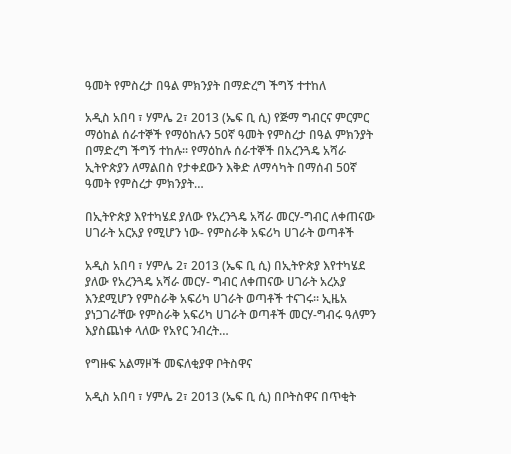ዓመት የምስረታ በዓል ምክንያት በማድረግ ችግኝ ተተከለ

አዲስ አበባ ፣ ሃምሌ 2፣ 2013 (ኤፍ ቢ ሲ) የጅማ ግብርና ምርምር ማዕከል ሰራተኞች የማዕከሉን 50ኛ ዓመት የምስረታ በዓል ምክንያት በማድረግ ችግኝ ተከሉ፡፡ የማዕከሉ ሰራተኞች በአረንጓዴ አሻራ ኢትዮጵያን ለማልበስ የታቀደውን እቅድ ለማሳካት በማሰብ 50ኛ ዓመት የምስረታ ምክንያት…

በኢትዮጵያ እየተካሄደ ያለው የአረንጓዴ አሻራ መርሃ-ግብር ለቀጠናው ሀገራት አርአያ የሚሆን ነው- የምስራቅ አፍሪካ ሀገራት ወጣቶች

አዲስ አበባ ፣ ሃምሌ 2፣ 2013 (ኤፍ ቢ ሲ) በኢትዮጵያ እየተካሄደ ያለው የአረንጓዴ አሻራ መርሃ- ግብር ለቀጠናው ሀገራት አረአያ እንደሚሆን የምስራቅ አፍሪካ ሀገራት ወጣቶች ተናገሩ። ኢዜአ ያነጋገራቸው የምስራቅ አፍሪካ ሀገራት ወጣቶች መርሃ-ግብሩ ዓለምን እያስጨነቀ ላለው የአየር ንብረት…

የግዙፍ አልማዞች መፍለቂያዋ ቦትስዋና

አዲስ አበባ ፣ ሃምሌ 2፣ 2013 (ኤፍ ቢ ሲ) በቦትስዋና በጥቂት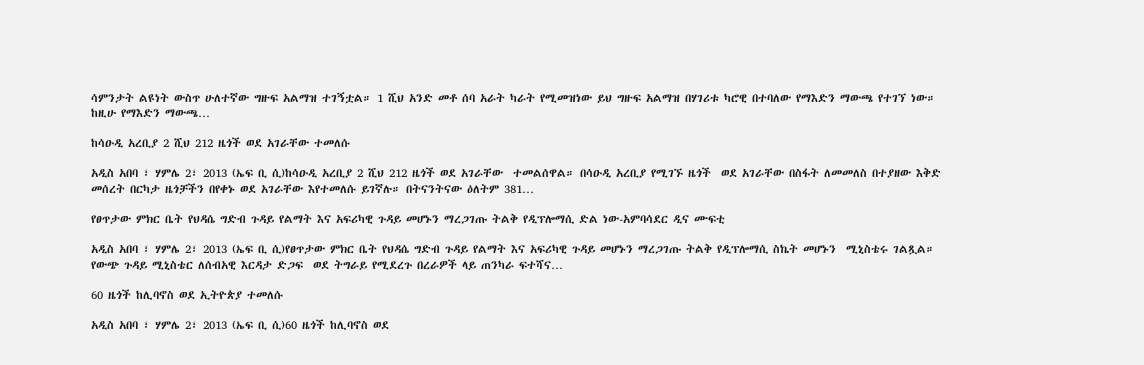ሳምንታት ልዩነት ውስጥ ሁለተኛው ግዙፍ አልማዝ ተገኝቷል። 1 ሺህ አንድ መቶ ሰባ አራት ካራት የሚመዝነው ይህ ግዙፍ አልማዝ በሃገሪቱ ካሮዊ በተባለው የማእድን ማውጫ የተገኘ ነው። ከዚሁ የማእድን ማውጫ…

ከሳዑዲ አረቢያ 2 ሺህ 212 ዜጎች ወደ አገራቸው ተመለሱ

አዲስ አበባ ፣ ሃምሌ 2፣ 2013 (ኤፍ ቢ ሲ)ከሳዑዲ አረቢያ 2 ሺህ 212 ዜጎች ወደ አገራቸው  ተመልሰዋል። በሳዑዲ አረቢያ የሚገኙ ዜጎች  ወደ አገራቸው በስፋት ለመመለስ በተያዘው እቅድ መሰረት በርካታ ዜጎቻችን በየቀኑ ወደ አገራቸው እየተመለሱ ይገኛሉ። በትናንትናው ዕለትም 381…

የፀጥታው ምክር ቤት የህዳሴ ግድብ ጉዳይ የልማት እና አፍሪካዊ ጉዳይ መሆኑን ማረጋገጡ ትልቅ የዲፕሎማሲ ድል ነው-አምባሳደር ዲና ሙፍቲ

አዲስ አበባ ፣ ሃምሌ 2፣ 2013 (ኤፍ ቢ ሲ)የፀጥታው ምክር ቤት የህዳሴ ግድብ ጉዳይ የልማት እና አፍሪካዊ ጉዳይ መሆኑን ማረጋገጡ ትልቅ የዲፕሎማሲ ስኬት መሆኑን  ሚኒስቴሩ ገልጿል። የውጭ ጉዳይ ሚኒስቴር ለሰብአዊ እርዳታ ድጋፍ  ወደ ትግራይ የሚደረጉ በረራዎች ላይ ጠንካራ ፍተሻና…

60 ዜጎች ከሊባኖስ ወደ ኢትዮጵያ ተመለሱ

አዲስ አበባ ፣ ሃምሌ 2፣ 2013 (ኤፍ ቢ ሲ)60 ዜጎች ከሊባኖስ ወደ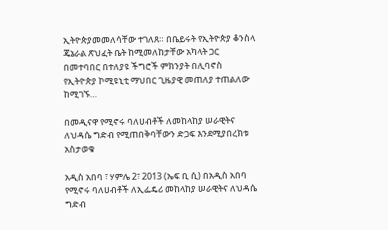ኢትዮጵያመመለሳቸው ተገለጸ። በቤይሩት የኢትዮጵያ ቆንስላ ጄኔራል ጽህፈት ቤት ከሚመለከታቸው አካላት ጋር በመተባበር በተለያዩ ችግሮች ምክንያት በሊባኖስ የኢትዮጵያ ኮሚዩኒቲ ማህበር ጊዜያዊ መጠለያ ተጠልለው ከሚገኙ…

በመዲናዋ የሚኖሩ ባለሀብቶች ለመከላከያ ሠራዊትና ለህዳሴ ግድብ የሚጠበቅባቸውን ድጋፍ እንደሚያበረክቱ አስታወቁ

አዲስ አበባ ፣ ሃምሌ 2፣ 2013 (ኤፍ ቢ ሲ) በአዲስ አበባ የሚኖሩ ባለሀብቶች ለኢፌዴሪ መከላከያ ሠራዊትና ለህዳሴ ግድብ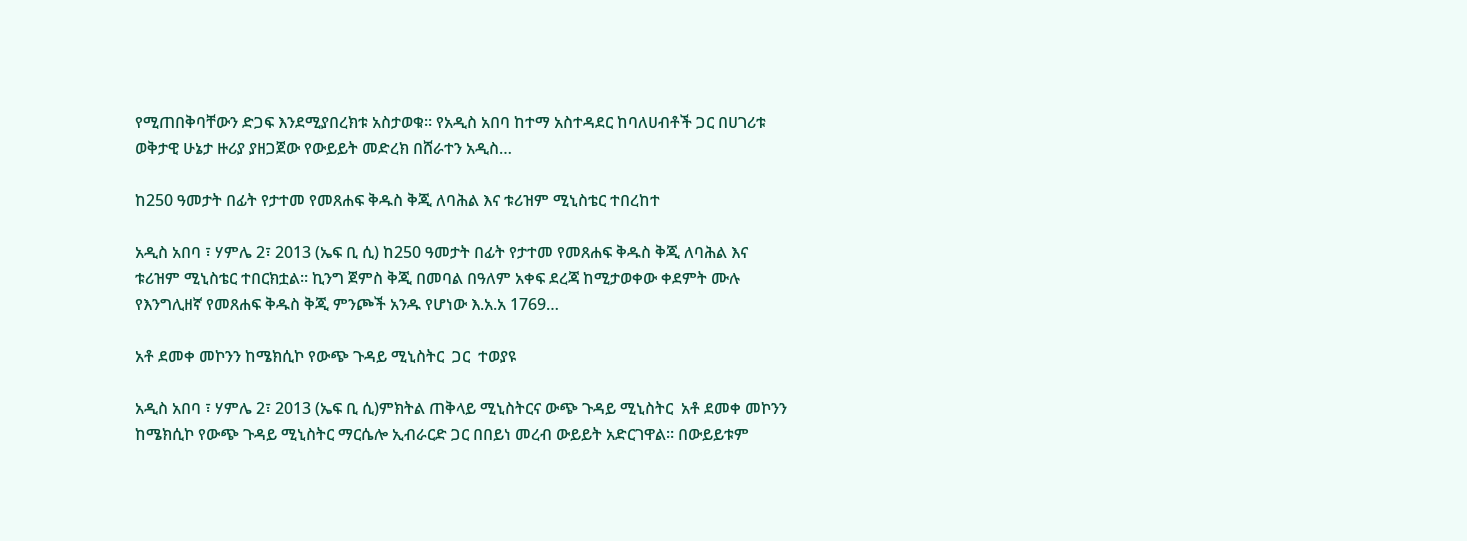የሚጠበቅባቸውን ድጋፍ እንደሚያበረክቱ አስታወቁ። የአዲስ አበባ ከተማ አስተዳደር ከባለሀብቶች ጋር በሀገሪቱ ወቅታዊ ሁኔታ ዙሪያ ያዘጋጀው የውይይት መድረክ በሸራተን አዲስ…

ከ250 ዓመታት በፊት የታተመ የመጸሐፍ ቅዱስ ቅጂ ለባሕል እና ቱሪዝም ሚኒስቴር ተበረከተ

አዲስ አበባ ፣ ሃምሌ 2፣ 2013 (ኤፍ ቢ ሲ) ከ250 ዓመታት በፊት የታተመ የመጸሐፍ ቅዱስ ቅጂ ለባሕል እና ቱሪዝም ሚኒስቴር ተበርክቷል፡፡ ኪንግ ጀምስ ቅጂ በመባል በዓለም አቀፍ ደረጃ ከሚታወቀው ቀደምት ሙሉ የእንግሊዘኛ የመጸሐፍ ቅዱስ ቅጂ ምንጮች አንዱ የሆነው እ.አ.አ 1769…

አቶ ደመቀ መኮንን ከሜክሲኮ የውጭ ጉዳይ ሚኒስትር  ጋር  ተወያዩ

አዲስ አበባ ፣ ሃምሌ 2፣ 2013 (ኤፍ ቢ ሲ)ምክትል ጠቅላይ ሚኒስትርና ውጭ ጉዳይ ሚኒስትር  አቶ ደመቀ መኮንን ከሜክሲኮ የውጭ ጉዳይ ሚኒስትር ማርሴሎ ኢብራርድ ጋር በበይነ መረብ ውይይት አድርገዋል። በውይይቱም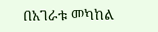በአገራቱ መካከል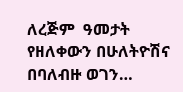ለረጅም  ዓመታት የዘለቀውን በሁለትዮሽና በባለብዙ ወገን…